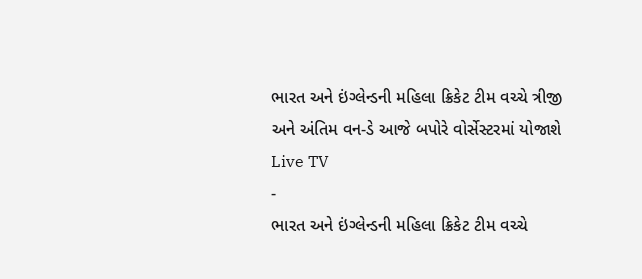ભારત અને ઇંગ્લેન્ડની મહિલા ક્રિકેટ ટીમ વચ્ચે ત્રીજી અને અંતિમ વન-ડે આજે બપોરે વોર્સેસ્ટરમાં યોજાશે
Live TV
-
ભારત અને ઇંગ્લેન્ડની મહિલા ક્રિકેટ ટીમ વચ્ચે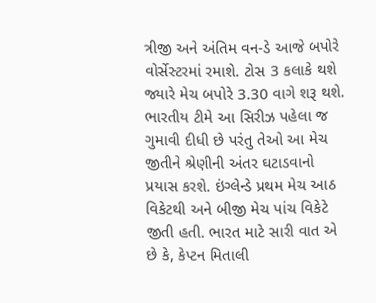ત્રીજી અને અંતિમ વન-ડે આજે બપોરે વોર્સેસ્ટરમાં રમાશે. ટોસ 3 કલાકે થશે જ્યારે મેચ બપોરે 3.30 વાગે શરૂ થશે. ભારતીય ટીમે આ સિરીઝ પહેલા જ ગુમાવી દીધી છે પરંતુ તેઓ આ મેચ જીતીને શ્રેણીની અંતર ઘટાડવાનો પ્રયાસ કરશે. ઇંગ્લેન્ડે પ્રથમ મેચ આઠ વિકેટથી અને બીજી મેચ પાંચ વિકેટે જીતી હતી. ભારત માટે સારી વાત એ છે કે, કેપ્ટન મિતાલી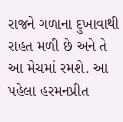રાજને ગળાના દુખાવાથી રાહત મળી છે અને તે આ મેચમાં રમશે. આ પહેલા હરમનપ્રીત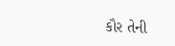કૌર તેની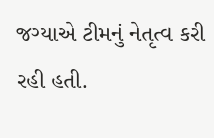જગ્યાએ ટીમનું નેતૃત્વ કરી રહી હતી.